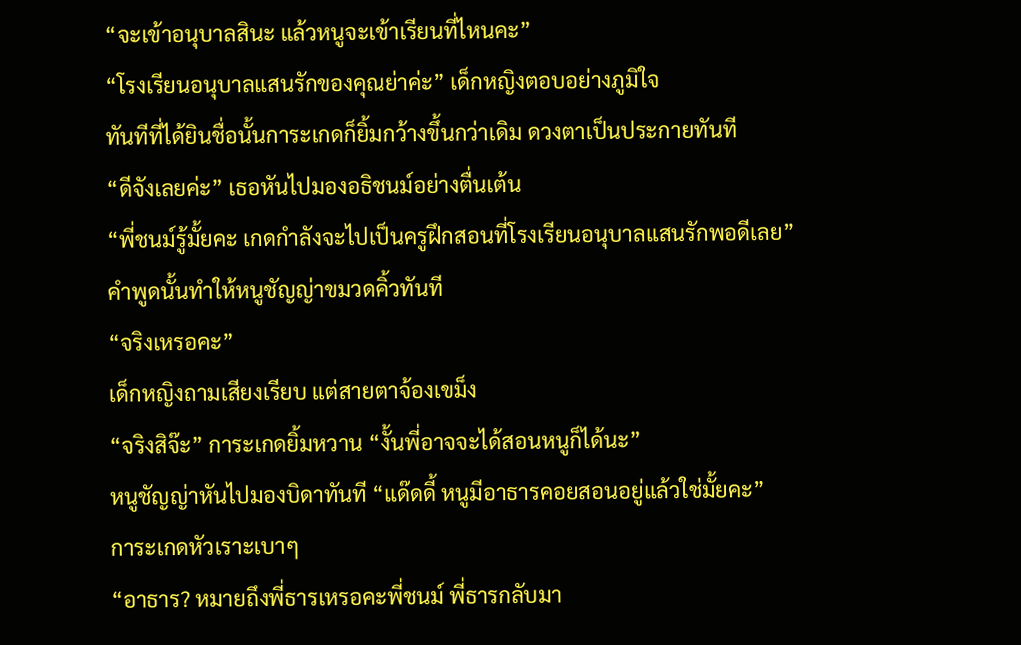“จะเข้าอนุบาลสินะ แล้วหนูจะเข้าเรียนที่ไหนคะ”
“โรงเรียนอนุบาลแสนรักของคุณย่าค่ะ” เด็กหญิงตอบอย่างภูมิใจ
ทันทีที่ได้ยินชื่อนั้นการะเกดก็ยิ้มกว้างขึ้นกว่าเดิม ดวงตาเป็นประกายทันที
“ดีจังเลยค่ะ” เธอหันไปมองอธิชนม์อย่างตื่นเต้น
“พี่ชนม์รู้มั้ยคะ เกดกำลังจะไปเป็นครูฝึกสอนที่โรงเรียนอนุบาลแสนรักพอดีเลย”
คำพูดนั้นทำให้หนูชัญญ่าขมวดคิ้วทันที
“จริงเหรอคะ”
เด็กหญิงถามเสียงเรียบ แต่สายตาจ้องเขม็ง
“จริงสิจ๊ะ” การะเกดยิ้มหวาน “งั้นพี่อาจจะได้สอนหนูก็ได้นะ”
หนูชัญญ่าหันไปมองบิดาทันที “แด๊ดดี้ หนูมีอาธารคอยสอนอยู่แล้วใช่มั้ยคะ”
การะเกดหัวเราะเบาๆ
“อาธาร? หมายถึงพี่ธารเหรอคะพี่ชนม์ พี่ธารกลับมา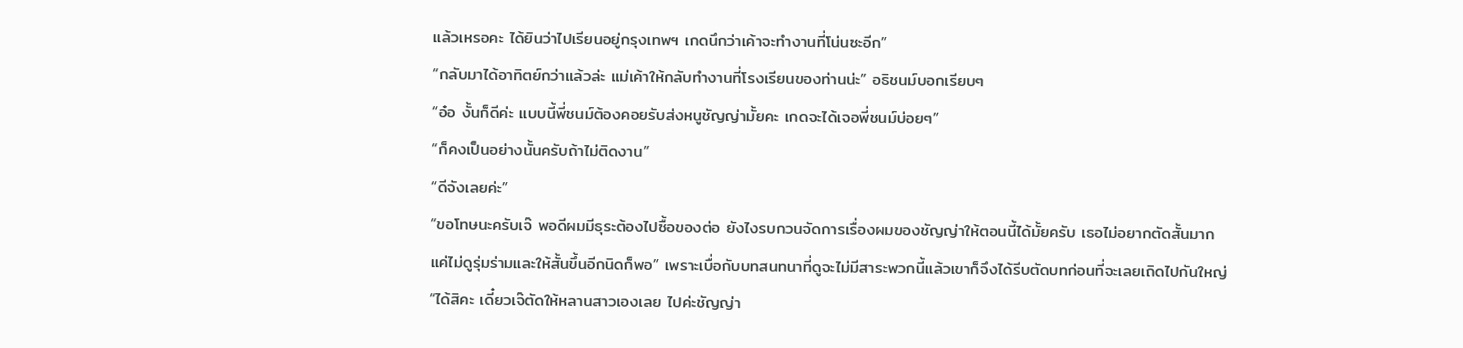แล้วเหรอคะ ได้ยินว่าไปเรียนอยู่กรุงเทพฯ เกดนึกว่าเค้าจะทำงานที่โน่นซะอีก”
“กลับมาได้อาทิตย์กว่าแล้วล่ะ แม่เค้าให้กลับทำงานที่โรงเรียนของท่านน่ะ” อธิชนม์บอกเรียบๆ
“อ๋อ งั้นก็ดีค่ะ แบบนี้พี่ชนม์ต้องคอยรับส่งหนูชัญญ่ามั้ยคะ เกดจะได้เจอพี่ชนม์บ่อยๆ”
“ก็คงเป็นอย่างนั้นครับถ้าไม่ติดงาน”
“ดีจังเลยค่ะ”
“ขอโทษนะครับเจ๊ พอดีผมมีธุระต้องไปซื้อของต่อ ยังไงรบกวนจัดการเรื่องผมของชัญญ่าให้ตอนนี้ได้มั้ยครับ เธอไม่อยากตัดสั้นมาก แค่ไม่ดูรุ่มร่ามและให้สั้นขึ้นอีกนิดก็พอ” เพราะเบื่อกับบทสนทนาที่ดูจะไม่มีสาระพวกนี้แล้วเขาก็จึงได้รีบตัดบทก่อนที่จะเลยเถิดไปกันใหญ่
“ได้สิคะ เดี๋ยวเจ๊ตัดให้หลานสาวเองเลย ไปค่ะชัญญ่า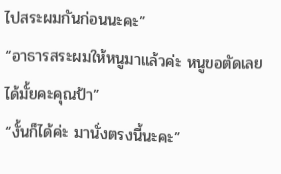ไปสระผมกันก่อนนะคะ”
“อาธารสระผมให้หนูมาแล้วค่ะ หนูขอตัดเลยได้มั้ยคะคุณป้า”
“งั้นก็ได้ค่ะ มานั่งตรงนี้นะคะ”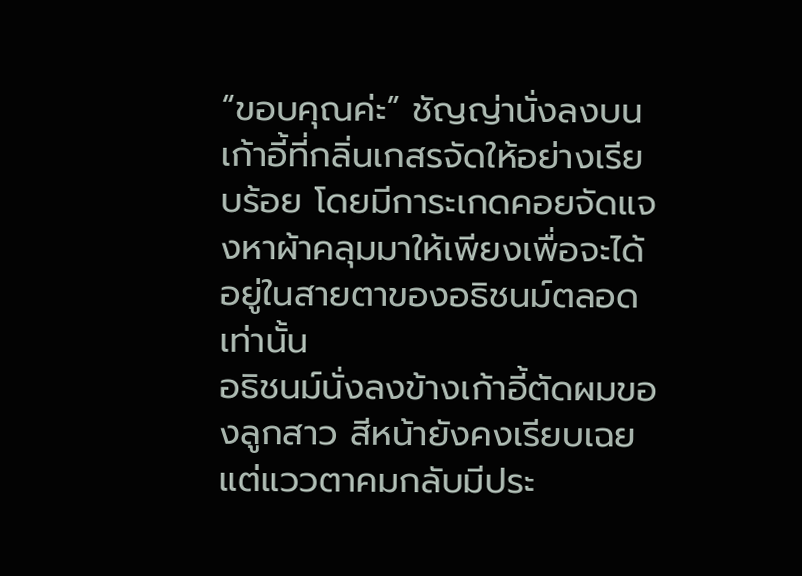“ขอบคุณค่ะ” ชัญญ่านั่งลงบนเก้าอี้ที่กลิ่นเกสรจัดให้อย่างเรียบร้อย โดยมีการะเกดคอยจัดแจงหาผ้าคลุมมาให้เพียงเพื่อจะได้อยู่ในสายตาของอธิชนม์ตลอดเท่านั้น
อธิชนม์นั่งลงข้างเก้าอี้ตัดผมของลูกสาว สีหน้ายังคงเรียบเฉย แต่แววตาคมกลับมีประ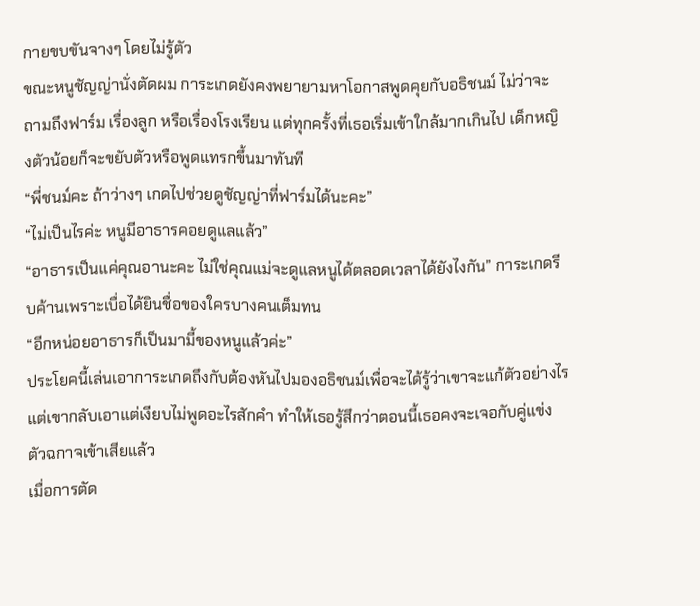กายขบขันจางๆ โดยไม่รู้ตัว
ขณะหนูชัญญ่านั่งตัดผม การะเกดยังคงพยายามหาโอกาสพูดคุยกับอธิชนม์ ไม่ว่าจะถามถึงฟาร์ม เรื่องลูก หรือเรื่องโรงเรียน แต่ทุกครั้งที่เธอเริ่มเข้าใกล้มากเกินไป เด็กหญิงตัวน้อยก็จะขยับตัวหรือพูดแทรกขึ้นมาทันที
“พี่ชนม์คะ ถ้าว่างๆ เกดไปช่วยดูชัญญ่าที่ฟาร์มได้นะคะ”
“ไม่เป็นไรค่ะ หนูมีอาธารคอยดูแลแล้ว”
“อาธารเป็นแค่คุณอานะคะ ไม่ใช่คุณแม่จะดูแลหนูได้ตลอดเวลาได้ยังไงกัน” การะเกดรีบค้านเพราะเบื่อได้ยินชื่อของใครบางคนเต็มทน
“อีกหน่อยอาธารก็เป็นมามี้ของหนูแล้วค่ะ”
ประโยคนี้เล่นเอาการะเกดถึงกับต้องหันไปมองอธิชนม์เพื่อจะได้รู้ว่าเขาจะแก้ตัวอย่างไร แต่เขากลับเอาแต่เงียบไม่พูดอะไรสักคำ ทำให้เธอรู้สึกว่าตอนนี้เธอคงจะเจอกับคู่แข่งตัวฉกาจเข้าเสียแล้ว
เมื่อการตัด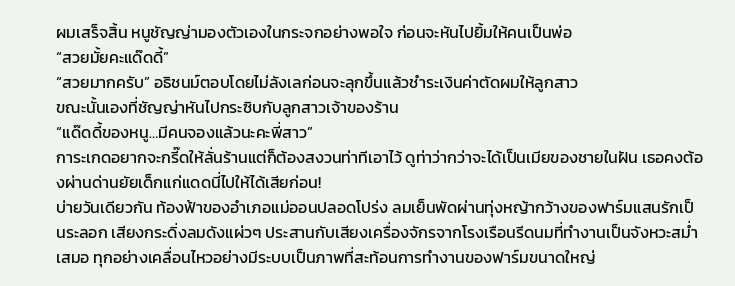ผมเสร็จสิ้น หนูชัญญ่ามองตัวเองในกระจกอย่างพอใจ ก่อนจะหันไปยิ้มให้คนเป็นพ่อ
“สวยมั้ยคะแด๊ดดี้”
“สวยมากครับ” อธิชนม์ตอบโดยไม่ลังเลก่อนจะลุกขึ้นแล้วชำระเงินค่าตัดผมให้ลูกสาว
ขณะนั้นเองที่ชัญญ่าหันไปกระซิบกับลูกสาวเจ้าของร้าน
“แด๊ดดี้ของหนู…มีคนจองแล้วนะคะพี่สาว”
การะเกดอยากจะกรี๊ดให้ลั่นร้านแต่ก็ต้องสงวนท่าทีเอาไว้ ดูท่าว่ากว่าจะได้เป็นเมียของชายในฝัน เธอคงต้องผ่านด่านยัยเด็กแก่แดดนี่ไปให้ได้เสียก่อน!
บ่ายวันเดียวกัน ท้องฟ้าของอำเภอแม่ออนปลอดโปร่ง ลมเย็นพัดผ่านทุ่งหญ้ากว้างของฟาร์มแสนรักเป็นระลอก เสียงกระดิ่งลมดังแผ่วๆ ประสานกับเสียงเครื่องจักรจากโรงเรือนรีดนมที่ทำงานเป็นจังหวะสม่ำเสมอ ทุกอย่างเคลื่อนไหวอย่างมีระบบเป็นภาพที่สะท้อนการทำงานของฟาร์มขนาดใหญ่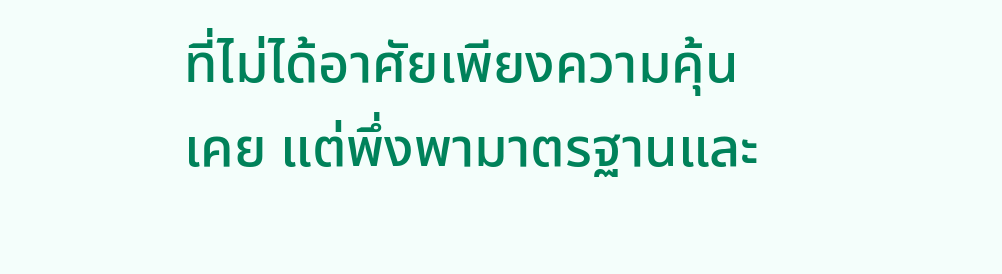ที่ไม่ได้อาศัยเพียงความคุ้นเคย แต่พึ่งพามาตรฐานและ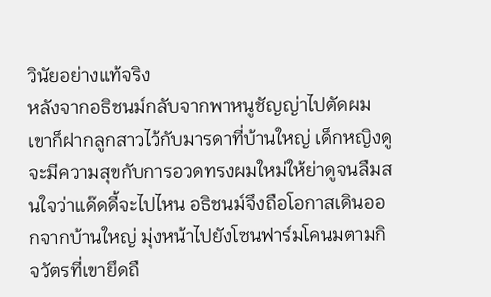วินัยอย่างแท้จริง
หลังจากอธิชนม์กลับจากพาหนูชัญญ่าไปตัดผม เขาก็ฝากลูกสาวไว้กับมารดาที่บ้านใหญ่ เด็กหญิงดูจะมีความสุขกับการอวดทรงผมใหม่ให้ย่าดูจนลืมสนใจว่าแด๊ดดี้จะไปไหน อธิชนม์จึงถือโอกาสเดินออกจากบ้านใหญ่ มุ่งหน้าไปยังโซนฟาร์มโคนมตามกิจวัตรที่เขายึดถื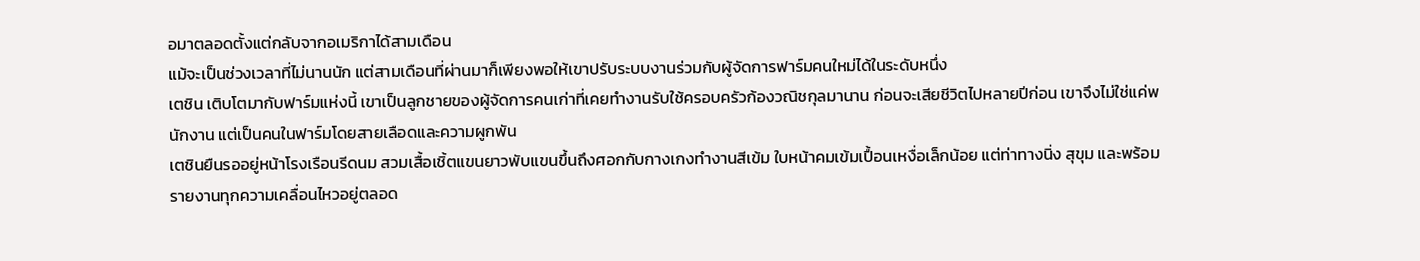อมาตลอดตั้งแต่กลับจากอเมริกาได้สามเดือน
แม้จะเป็นช่วงเวลาที่ไม่นานนัก แต่สามเดือนที่ผ่านมาก็เพียงพอให้เขาปรับระบบงานร่วมกับผู้จัดการฟาร์มคนใหม่ได้ในระดับหนึ่ง
เตชิน เติบโตมากับฟาร์มแห่งนี้ เขาเป็นลูกชายของผู้จัดการคนเก่าที่เคยทำงานรับใช้ครอบครัวก้องวณิชกุลมานาน ก่อนจะเสียชีวิตไปหลายปีก่อน เขาจึงไม่ใช่แค่พนักงาน แต่เป็นคนในฟาร์มโดยสายเลือดและความผูกพัน
เตชินยืนรออยู่หน้าโรงเรือนรีดนม สวมเสื้อเชิ้ตแขนยาวพับแขนขึ้นถึงศอกกับกางเกงทำงานสีเข้ม ใบหน้าคมเข้มเปื้อนเหงื่อเล็กน้อย แต่ท่าทางนิ่ง สุขุม และพร้อมรายงานทุกความเคลื่อนไหวอยู่ตลอด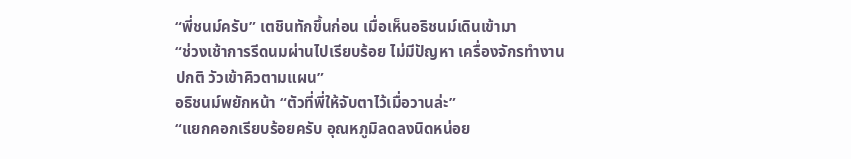“พี่ชนม์ครับ” เตชินทักขึ้นก่อน เมื่อเห็นอธิชนม์เดินเข้ามา
“ช่วงเช้าการรีดนมผ่านไปเรียบร้อย ไม่มีปัญหา เครื่องจักรทำงานปกติ วัวเข้าคิวตามแผน”
อธิชนม์พยักหน้า “ตัวที่พี่ให้จับตาไว้เมื่อวานล่ะ”
“แยกคอกเรียบร้อยครับ อุณหภูมิลดลงนิดหน่อย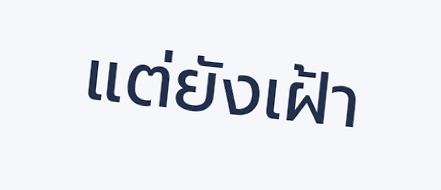แต่ยังเฝ้า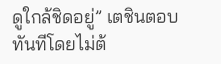ดูใกล้ชิดอยู่” เตชินตอบทันทีโดยไม่ต้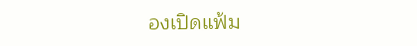องเปิดแฟ้ม